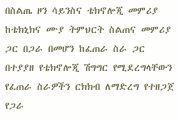በስልጤ ዞን ሳይንስና ቴክኖሎጂ መምሪያ ከቴክኒክና ሙያ ትምህርት ስልጠና መምሪያ ጋር በጋራ በመሆን ከፈጠራ ስራ ጋር በተያያዘ የቴክኖሎጂ ሽግግር የሚደረግላቸውን የፈጠራ ስራዎችን ርክክብ ለማድረግ የተዘጋጀ የጋራ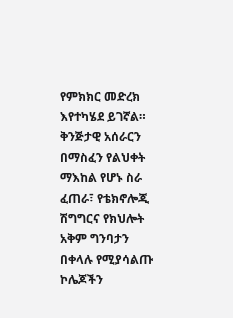የምክክር መድረክ እየተካሄደ ይገኛል።
ቅንጅታዊ አሰራርን በማስፈን የልህቀት ማእከል የሆኑ ስራ ፈጠራ፣ የቴክኖሎጂ ሽግግርና የክህሎት አቅም ግንባታን በቀላሉ የሚያሳልጡ ኮሌጆችን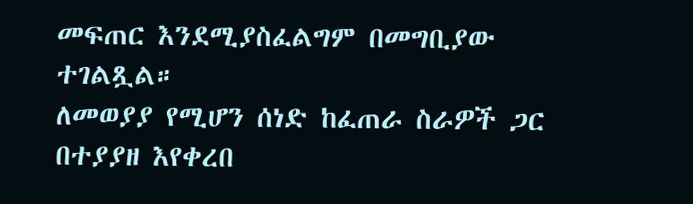መፍጠር እንደሚያስፈልግም በመግቢያው ተገልጿል።
ለመወያያ የሚሆን ሰነድ ከፈጠራ ስራዎች ጋር በተያያዘ እየቀረበ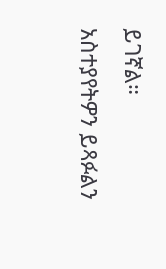ይገኛል።
አስተያየትዎን ይጻፉልን